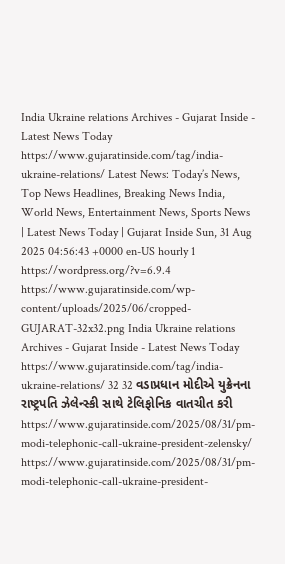India Ukraine relations Archives - Gujarat Inside - Latest News Today https://www.gujaratinside.com/tag/india-ukraine-relations/ Latest News: Today’s News, Top News Headlines, Breaking News India, World News, Entertainment News, Sports News | Latest News Today | Gujarat Inside Sun, 31 Aug 2025 04:56:43 +0000 en-US hourly 1 https://wordpress.org/?v=6.9.4 https://www.gujaratinside.com/wp-content/uploads/2025/06/cropped-GUJARAT-32x32.png India Ukraine relations Archives - Gujarat Inside - Latest News Today https://www.gujaratinside.com/tag/india-ukraine-relations/ 32 32 વડાપ્રધાન મોદીએ યુક્રેનના રાષ્ટ્રપતિ ઝેલેન્સ્કી સાથે ટેલિફોનિક વાતચીત કરી https://www.gujaratinside.com/2025/08/31/pm-modi-telephonic-call-ukraine-president-zelensky/ https://www.gujaratinside.com/2025/08/31/pm-modi-telephonic-call-ukraine-president-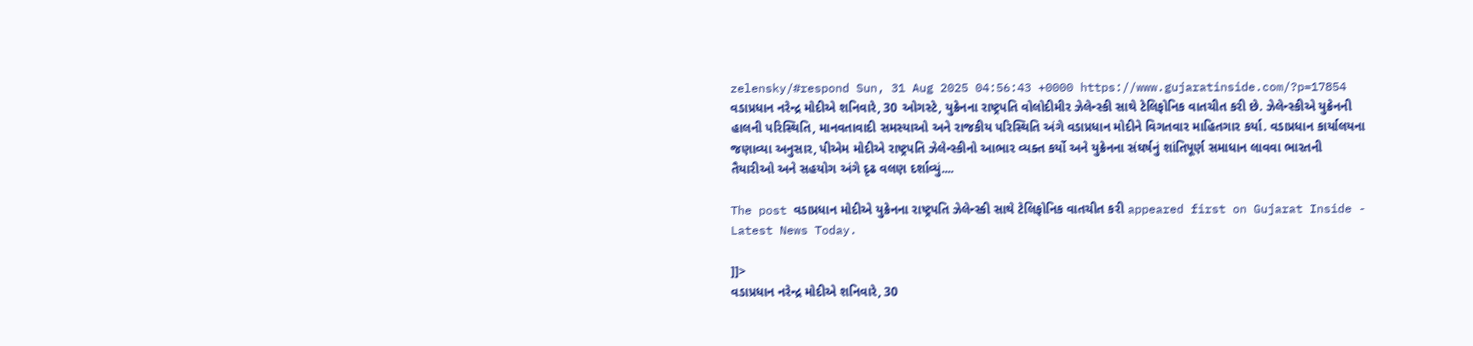zelensky/#respond Sun, 31 Aug 2025 04:56:43 +0000 https://www.gujaratinside.com/?p=17854 વડાપ્રધાન નરેન્દ્ર મોદીએ શનિવારે, 30 ઓગસ્ટે, યુક્રેનના રાષ્ટ્રપતિ વોલોદીમીર ઝેલેન્સ્કી સાથે ટેલિફોનિક વાતચીત કરી છે. ઝેલેન્સ્કીએ યુક્રેનની હાલની પરિસ્થિતિ, માનવતાવાદી સમસ્યાઓ અને રાજકીય પરિસ્થિતિ અંગે વડાપ્રધાન મોદીને વિગતવાર માહિતગાર કર્યા. વડાપ્રધાન કાર્યાલયના જણાવ્યા અનુસાર, પીએમ મોદીએ રાષ્ટ્રપતિ ઝેલેન્સ્કીનો આભાર વ્યક્ત કર્યો અને યુક્રેનના સંઘર્ષનું શાંતિપૂર્ણ સમાધાન લાવવા ભારતની તૈયારીઓ અને સહયોગ અંગે દૃઢ વલણ દર્શાવ્યું....

The post વડાપ્રધાન મોદીએ યુક્રેનના રાષ્ટ્રપતિ ઝેલેન્સ્કી સાથે ટેલિફોનિક વાતચીત કરી appeared first on Gujarat Inside - Latest News Today.

]]>
વડાપ્રધાન નરેન્દ્ર મોદીએ શનિવારે, 30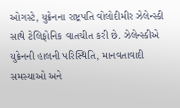ઓગસ્ટે, યુક્રેનના રાષ્ટ્રપતિ વોલોદીમીર ઝેલેન્સ્કી સાથે ટેલિફોનિક વાતચીત કરી છે. ઝેલેન્સ્કીએ યુક્રેનની હાલની પરિસ્થિતિ, માનવતાવાદી સમસ્યાઓ અને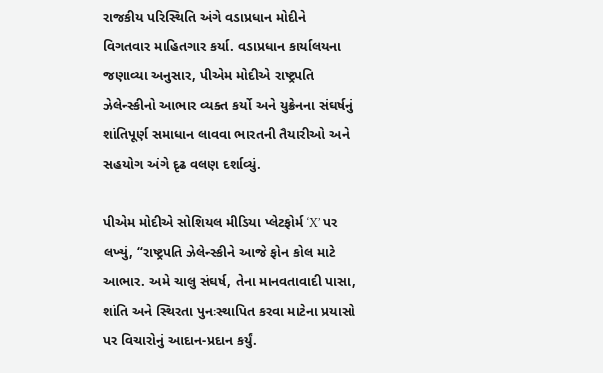રાજકીય પરિસ્થિતિ અંગે વડાપ્રધાન મોદીને વિગતવાર માહિતગાર કર્યા. વડાપ્રધાન કાર્યાલયના જણાવ્યા અનુસાર, પીએમ મોદીએ રાષ્ટ્રપતિ ઝેલેન્સ્કીનો આભાર વ્યક્ત કર્યો અને યુક્રેનના સંઘર્ષનું શાંતિપૂર્ણ સમાધાન લાવવા ભારતની તૈયારીઓ અને સહયોગ અંગે દૃઢ વલણ દર્શાવ્યું.

પીએમ મોદીએ સોશિયલ મીડિયા પ્લેટફોર્મ ‘X’ પર લખ્યું, “રાષ્ટ્રપતિ ઝેલેન્સ્કીને આજે ફોન કોલ માટે આભાર. અમે ચાલુ સંઘર્ષ, તેના માનવતાવાદી પાસા, શાંતિ અને સ્થિરતા પુનઃસ્થાપિત કરવા માટેના પ્રયાસો પર વિચારોનું આદાન-પ્રદાન કર્યું.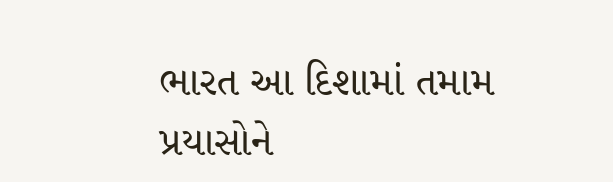ભારત આ દિશામાં તમામ પ્રયાસોને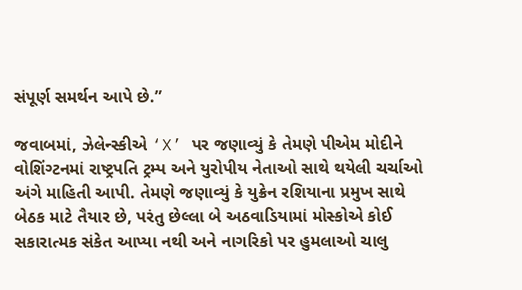સંપૂર્ણ સમર્થન આપે છે.”

જવાબમાં, ઝેલેન્સ્કીએ ‘X’ પર જણાવ્યું કે તેમણે પીએમ મોદીને વોશિંગ્ટનમાં રાષ્ટ્રપતિ ટ્રમ્પ અને યુરોપીય નેતાઓ સાથે થયેલી ચર્ચાઓ અંગે માહિતી આપી. તેમણે જણાવ્યું કે યુક્રેન રશિયાના પ્રમુખ સાથે બેઠક માટે તૈયાર છે, પરંતુ છેલ્લા બે અઠવાડિયામાં મોસ્કોએ કોઈ સકારાત્મક સંકેત આપ્યા નથી અને નાગરિકો પર હુમલાઓ ચાલુ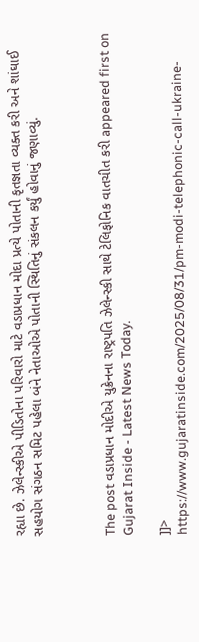રહ્યા છે. ઝેલેન્સ્કીએ પીડિતોના પરિવારો માટે વડાપ્રધાન મોદા પ્રત્યે પોતાની કૃતજ્ઞતા વ્યક્ત કરી અને શાંઘાઈ સહયોગ સંગઠન સમિટ પહેલા બંને નેતાઓએ પોતાની સ્થિતિનું સંકલન કર્યું હોવાનું જણાવ્યું.



The post વડાપ્રધાન મોદીએ યુક્રેનના રાષ્ટ્રપતિ ઝેલેન્સ્કી સાથે ટેલિફોનિક વાતચીત કરી appeared first on Gujarat Inside - Latest News Today.

]]>
https://www.gujaratinside.com/2025/08/31/pm-modi-telephonic-call-ukraine-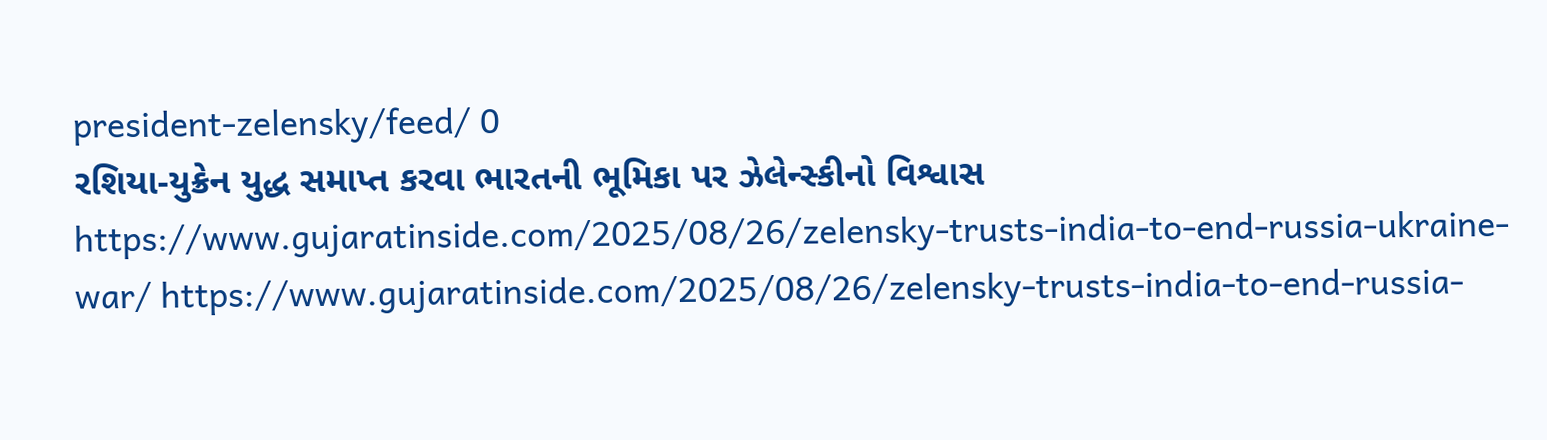president-zelensky/feed/ 0
રશિયા-યુક્રેન યુદ્ધ સમાપ્ત કરવા ભારતની ભૂમિકા પર ઝેલેન્સ્કીનો વિશ્વાસ https://www.gujaratinside.com/2025/08/26/zelensky-trusts-india-to-end-russia-ukraine-war/ https://www.gujaratinside.com/2025/08/26/zelensky-trusts-india-to-end-russia-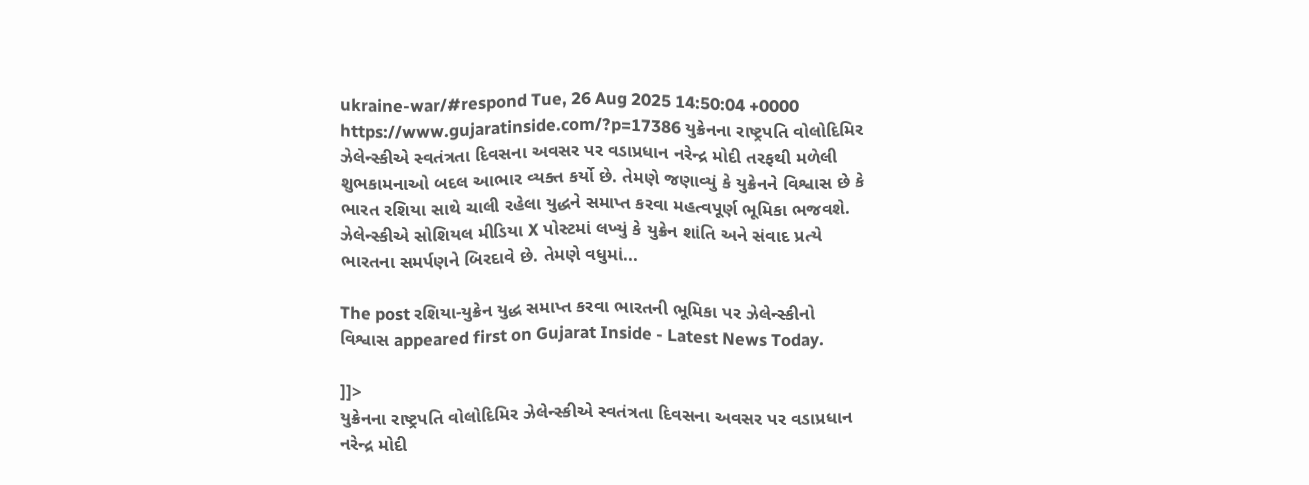ukraine-war/#respond Tue, 26 Aug 2025 14:50:04 +0000 https://www.gujaratinside.com/?p=17386 યુક્રેનના રાષ્ટ્રપતિ વોલોદિમિર ઝેલેન્સ્કીએ સ્વતંત્રતા દિવસના અવસર પર વડાપ્રધાન નરેન્દ્ર મોદી તરફથી મળેલી શુભકામનાઓ બદલ આભાર વ્યક્ત કર્યો છે. તેમણે જણાવ્યું કે યુક્રેનને વિશ્વાસ છે કે ભારત રશિયા સાથે ચાલી રહેલા યુદ્ધને સમાપ્ત કરવા મહત્વપૂર્ણ ભૂમિકા ભજવશે. ઝેલેન્સ્કીએ સોશિયલ મીડિયા X પોસ્ટમાં લખ્યું કે યુક્રેન શાંતિ અને સંવાદ પ્રત્યે ભારતના સમર્પણને બિરદાવે છે. તેમણે વધુમાં...

The post રશિયા-યુક્રેન યુદ્ધ સમાપ્ત કરવા ભારતની ભૂમિકા પર ઝેલેન્સ્કીનો વિશ્વાસ appeared first on Gujarat Inside - Latest News Today.

]]>
યુક્રેનના રાષ્ટ્રપતિ વોલોદિમિર ઝેલેન્સ્કીએ સ્વતંત્રતા દિવસના અવસર પર વડાપ્રધાન નરેન્દ્ર મોદી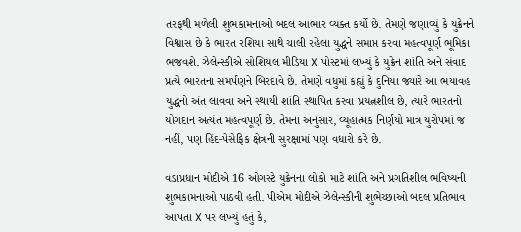તરફથી મળેલી શુભકામનાઓ બદલ આભાર વ્યક્ત કર્યો છે. તેમણે જણાવ્યું કે યુક્રેનને વિશ્વાસ છે કે ભારત રશિયા સાથે ચાલી રહેલા યુદ્ધને સમાપ્ત કરવા મહત્વપૂર્ણ ભૂમિકા ભજવશે. ઝેલેન્સ્કીએ સોશિયલ મીડિયા X પોસ્ટમાં લખ્યું કે યુક્રેન શાંતિ અને સંવાદ પ્રત્યે ભારતના સમર્પણને બિરદાવે છે. તેમણે વધુમાં કહ્યું કે દુનિયા જ્યારે આ ભયાવહ યુદ્ધનો અંત લાવવા અને સ્થાયી શાંતિ સ્થાપિત કરવા પ્રયત્નશીલ છે, ત્યારે ભારતનો યોગદાન અત્યંત મહત્વપૂર્ણ છે. તેમના અનુસાર, વ્યૂહાત્મક નિર્ણયો માત્ર યુરોપમાં જ નહીં, પણ હિંદ-પેસેફિક ક્ષેત્રની સુરક્ષામાં પણ વધારો કરે છે.

વડાપ્રધાન મોદીએ 16 ઓગસ્ટે યુક્રેનના લોકો માટે શાંતિ અને પ્રગતિશીલ ભવિષ્યની શુભકામનાઓ પાઠવી હતી. પીએમ મોદીએ ઝેલેન્સ્કીની શુભેચ્છાઓ બદલ પ્રતિભાવ આપતા X પર લખ્યું હતું કે,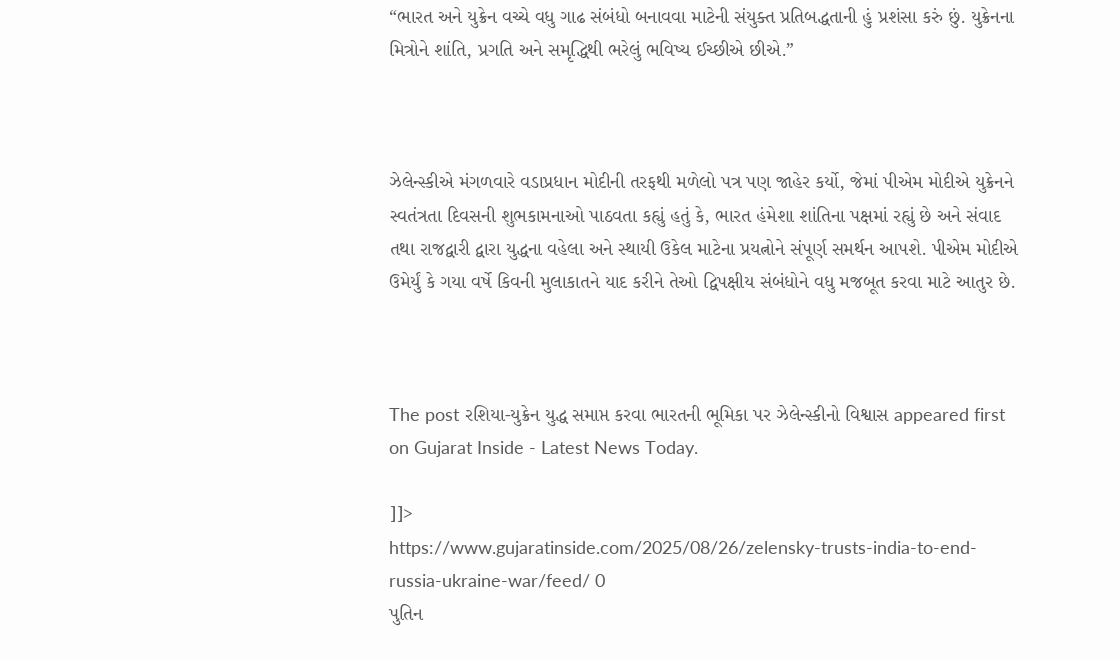“ભારત અને યુક્રેન વચ્ચે વધુ ગાઢ સંબંધો બનાવવા માટેની સંયુક્ત પ્રતિબદ્ધતાની હું પ્રશંસા કરું છું. યુક્રેનના મિત્રોને શાંતિ, પ્રગતિ અને સમૃદ્ધિથી ભરેલું ભવિષ્ય ઈચ્છીએ છીએ.”



ઝેલેન્સ્કીએ મંગળવારે વડાપ્રધાન મોદીની તરફથી મળેલો પત્ર પણ જાહેર કર્યો, જેમાં પીએમ મોદીએ યુક્રેનને સ્વતંત્રતા દિવસની શુભકામનાઓ પાઠવતા કહ્યું હતું કે, ભારત હંમેશા શાંતિના પક્ષમાં રહ્યું છે અને સંવાદ તથા રાજદ્વારી દ્વારા યુદ્ધના વહેલા અને સ્થાયી ઉકેલ માટેના પ્રયત્નોને સંપૂર્ણ સમર્થન આપશે. પીએમ મોદીએ ઉમેર્યું કે ગયા વર્ષે કિવની મુલાકાતને યાદ કરીને તેઓ દ્વિપક્ષીય સંબંધોને વધુ મજબૂત કરવા માટે આતુર છે.



The post રશિયા-યુક્રેન યુદ્ધ સમાપ્ત કરવા ભારતની ભૂમિકા પર ઝેલેન્સ્કીનો વિશ્વાસ appeared first on Gujarat Inside - Latest News Today.

]]>
https://www.gujaratinside.com/2025/08/26/zelensky-trusts-india-to-end-russia-ukraine-war/feed/ 0
પુતિન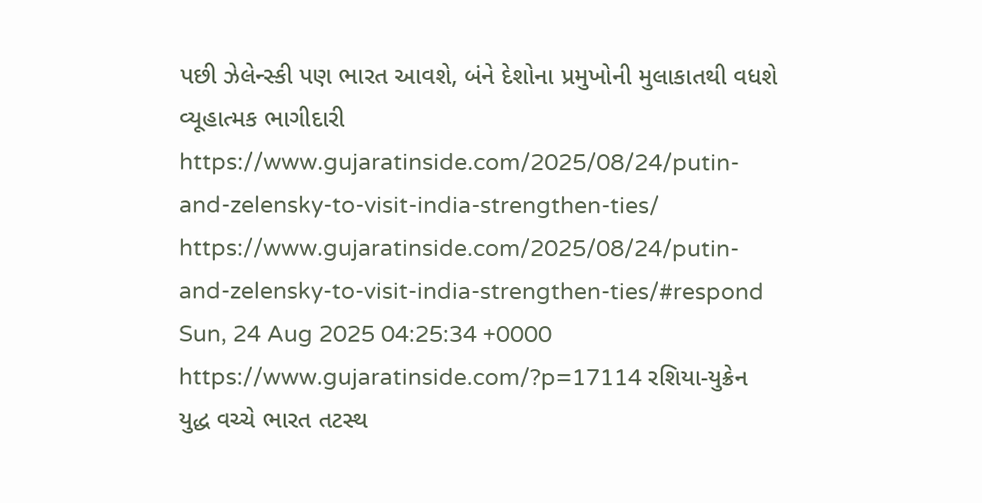પછી ઝેલેન્સ્કી પણ ભારત આવશે, બંને દેશોના પ્રમુખોની મુલાકાતથી વધશે વ્યૂહાત્મક ભાગીદારી https://www.gujaratinside.com/2025/08/24/putin-and-zelensky-to-visit-india-strengthen-ties/ https://www.gujaratinside.com/2025/08/24/putin-and-zelensky-to-visit-india-strengthen-ties/#respond Sun, 24 Aug 2025 04:25:34 +0000 https://www.gujaratinside.com/?p=17114 રશિયા-યુક્રેન યુદ્ધ વચ્ચે ભારત તટસ્થ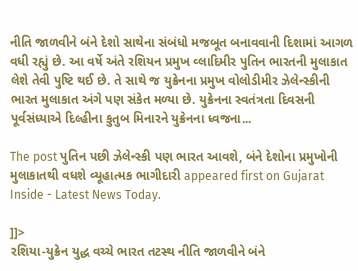નીતિ જાળવીને બંને દેશો સાથેના સંબંધો મજબૂત બનાવવાની દિશામાં આગળ વધી રહ્યું છે. આ વર્ષે અંતે રશિયન પ્રમુખ વ્લાદિમીર પુતિન ભારતની મુલાકાત લેશે તેવી પુષ્ટિ થઈ છે. તે સાથે જ યુક્રેનના પ્રમુખ વોલોડીમીર ઝેલેન્સ્કીની ભારત મુલાકાત અંગે પણ સંકેત મળ્યા છે. યુક્રેનના સ્વતંત્રતા દિવસની પૂર્વસંધ્યાએ દિલ્હીના કુતુબ મિનારને યુક્રેનના ધ્વજના...

The post પુતિન પછી ઝેલેન્સ્કી પણ ભારત આવશે, બંને દેશોના પ્રમુખોની મુલાકાતથી વધશે વ્યૂહાત્મક ભાગીદારી appeared first on Gujarat Inside - Latest News Today.

]]>
રશિયા-યુક્રેન યુદ્ધ વચ્ચે ભારત તટસ્થ નીતિ જાળવીને બંને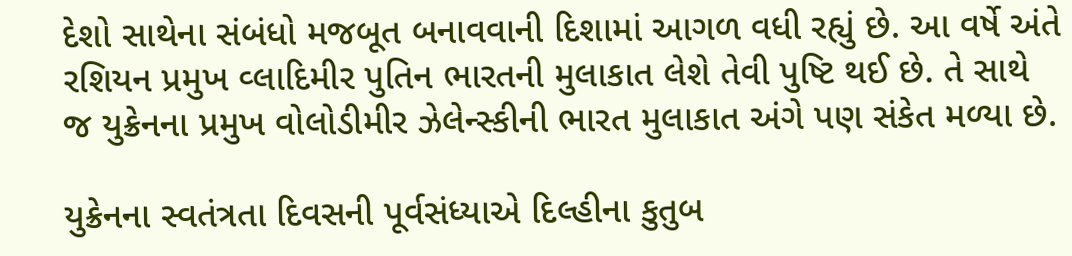દેશો સાથેના સંબંધો મજબૂત બનાવવાની દિશામાં આગળ વધી રહ્યું છે. આ વર્ષે અંતે રશિયન પ્રમુખ વ્લાદિમીર પુતિન ભારતની મુલાકાત લેશે તેવી પુષ્ટિ થઈ છે. તે સાથે જ યુક્રેનના પ્રમુખ વોલોડીમીર ઝેલેન્સ્કીની ભારત મુલાકાત અંગે પણ સંકેત મળ્યા છે.

યુક્રેનના સ્વતંત્રતા દિવસની પૂર્વસંધ્યાએ દિલ્હીના કુતુબ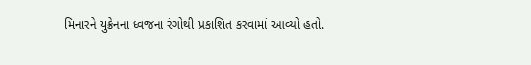મિનારને યુક્રેનના ધ્વજના રંગોથી પ્રકાશિત કરવામાં આવ્યો હતો.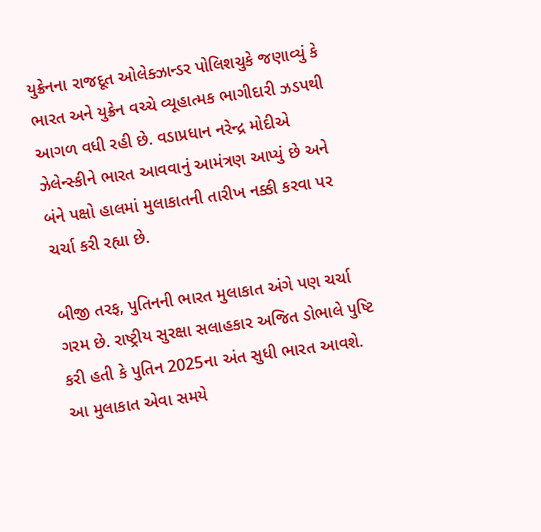યુક્રેનના રાજદૂત ઓલેક્ઝાન્ડર પોલિશચુકે જણાવ્યું કે ભારત અને યુક્રેન વચ્ચે વ્યૂહાત્મક ભાગીદારી ઝડપથી આગળ વધી રહી છે. વડાપ્રધાન નરેન્દ્ર મોદીએ ઝેલેન્સ્કીને ભારત આવવાનું આમંત્રણ આપ્યું છે અને બંને પક્ષો હાલમાં મુલાકાતની તારીખ નક્કી કરવા પર ચર્ચા કરી રહ્યા છે.

બીજી તરફ, પુતિનની ભારત મુલાકાત અંગે પણ ચર્ચા ગરમ છે. રાષ્ટ્રીય સુરક્ષા સલાહકાર અજિત ડોભાલે પુષ્ટિ કરી હતી કે પુતિન 2025ના અંત સુધી ભારત આવશે. આ મુલાકાત એવા સમયે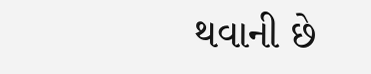થવાની છે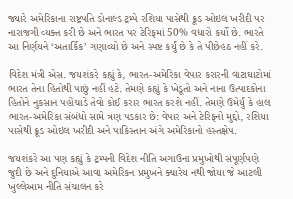જ્યારે અમેરિકાના રાષ્ટ્રપતિ ડોનાલ્ડ ટ્રમ્પે રશિયા પાસેથી ક્રૂડ ઓઇલ ખરીદી પર નારાજગી વ્યક્ત કરી છે અને ભારત પર ટેરિફમાં 50% વધારો કર્યો છે. ભારતે આ નિર્ણયને ‘અતાર્કિક’ ગણાવ્યો છે અને સ્પષ્ટ કર્યું છે કે તે પીછેહઠ નહીં કરે.

વિદેશ મંત્રી એસ. જયશંકરે કહ્યું કે, ભારત-અમેરિકા વેપાર કરારની વાટાઘાટોમાં ભારત તેના હિતોથી પાછું નહીં હટે. તેમણે કહ્યું કે ખેડૂતો અને નાના ઉત્પાદકોના હિતોને નુકસાન પહોંચાડે તેવો કોઈ કરાર ભારત કરશે નહીં. તેમણે ઉમેર્યું કે હાલ ભારત-અમેરિકા સંબંધો સામે ત્રણ પડકાર છે: વેપાર અને ટેરિફનો મુદ્દો, રશિયા પાસેથી ક્રૂડ ઓઇલ ખરીદી અને પાકિસ્તાન અંગે અમેરિકાનો હસ્તક્ષેપ.

જયશંકરે આ પણ કહ્યું કે ટ્રમ્પની વિદેશ નીતિ અગાઉના પ્રમુખોથી સંપૂર્ણપણે જુદી છે અને દુનિયાએ આવા અમેરિકન પ્રમુખને ક્યારેય નથી જોયા જે આટલી ખુલ્લેઆમ નીતિ સંચાલન કરે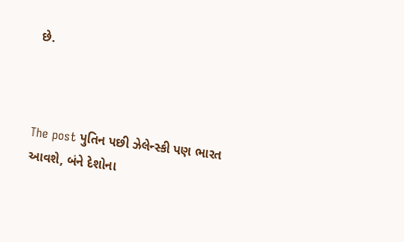છે.



The post પુતિન પછી ઝેલેન્સ્કી પણ ભારત આવશે, બંને દેશોના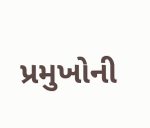પ્રમુખોની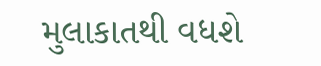મુલાકાતથી વધશે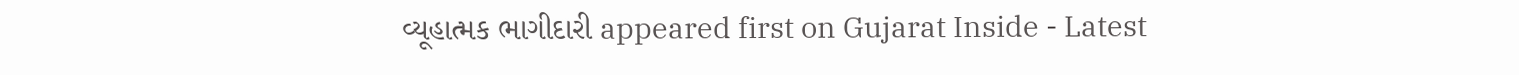વ્યૂહાત્મક ભાગીદારી appeared first on Gujarat Inside - Latest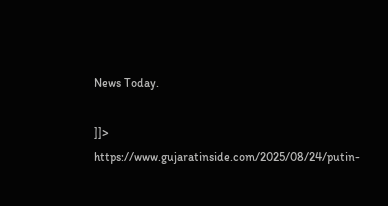News Today.

]]>
https://www.gujaratinside.com/2025/08/24/putin-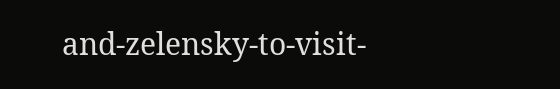and-zelensky-to-visit-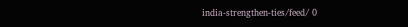india-strengthen-ties/feed/ 0